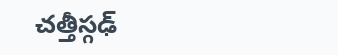చత్తీస్గఢ్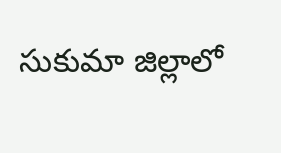సుకుమా జిల్లాలో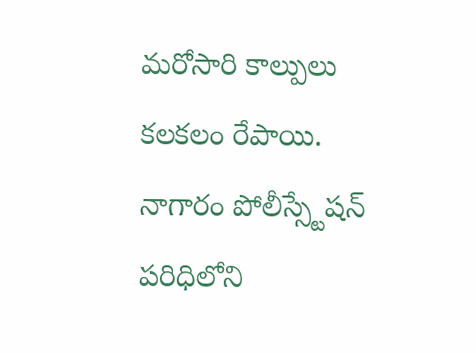మరోసారి కాల్పులు కలకలం రేపాయి. నాగారం పోలీస్స్టేషన్ పరిధిలోని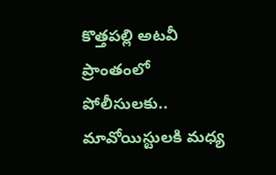కొత్తపల్లి అటవీ ప్రాంతంలో పోలీసులకు.. మావోయిస్టులకి మధ్య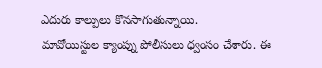ఎదురు కాల్పులు కొనసాగుతున్నాయి.
మావోయిస్టుల క్యాంప్ను పోలీసులు ధ్వంసం చేశారు. ఈ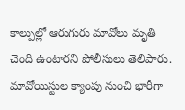కాల్పుల్లో ఆరుగురు మావోలు మృతి చెంది ఉంటారని పోలీసులు తెలిపారు. మావోయిస్టుల క్యాంపు నుంచి భారీగా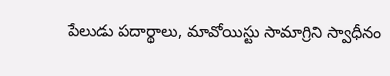పేలుడు పదార్థాలు, మావోయిస్టు సామాగ్రిని స్వాధీనం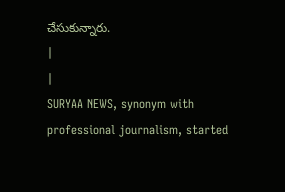చేసుకున్నారు.
|
|
SURYAA NEWS, synonym with professional journalism, started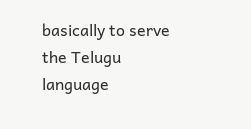basically to serve the Telugu language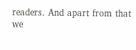readers. And apart from that we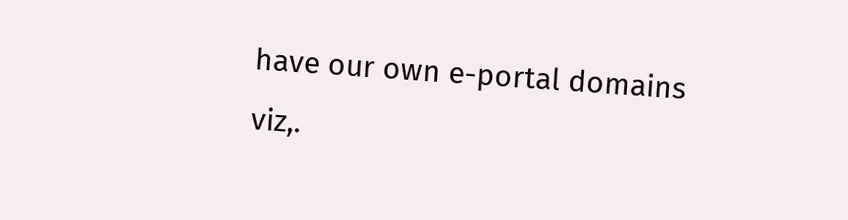have our own e-portal domains viz,.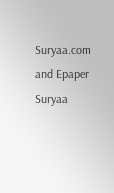Suryaa.com and Epaper Suryaa